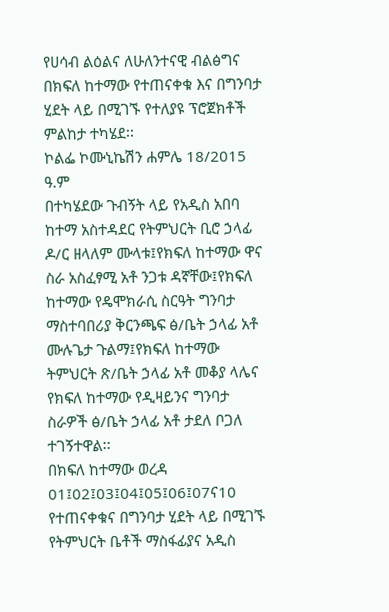የሀሳብ ልዕልና ለሁለንተናዊ ብልፅግና
በክፍለ ከተማው የተጠናቀቁ እና በግንባታ ሂደት ላይ በሚገኙ የተለያዩ ፕሮጀክቶች ምልከታ ተካሄደ፡፡
ኮልፌ ኮሙኒኬሽን ሐምሌ 18/2015 ዓ.ም
በተካሄደው ጉብኝት ላይ የአዲስ አበባ ከተማ አስተዳደር የትምህርት ቢሮ ኃላፊ ዶ/ር ዘላለም ሙላቱ፤የክፍለ ከተማው ዋና ስራ አስፈፃሚ አቶ ንጋቱ ዳኛቸው፤የክፍለ ከተማው የዴሞክራሲ ስርዓት ግንባታ ማስተባበሪያ ቅርንጫፍ ፅ/ቤት ኃላፊ አቶ ሙሉጌታ ጉልማ፤የክፍለ ከተማው ትምህርት ጽ/ቤት ኃላፊ አቶ መቆያ ላሌና የክፍለ ከተማው የዲዛይንና ግንባታ ስራዎች ፅ/ቤት ኃላፊ አቶ ታደለ ቦጋለ ተገኝተዋል፡፡
በክፍለ ከተማው ወረዳ 01፤02፤03፤04፤05፤06፤07ና10 የተጠናቀቁና በግንባታ ሂደት ላይ በሚገኙ የትምህርት ቤቶች ማስፋፊያና አዲስ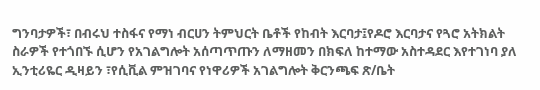ግንባታዎች፣ በብሩህ ተስፋና የማነ ብርሀን ትምህርት ቤቶች የከብት እርባታ፤የዶሮ እርባታና የጓሮ አትክልት ስራዎች የተጎበኙ ሲሆን የአገልግሎት አሰጣጥጡን ለማዘመን በክፍለ ከተማው አስተዳደር እየተገነባ ያለ ኢንቲሪዬር ዲዛይን ፣የሲቪል ምዝገባና የነዋሪዎች አገልግሎት ቅርንጫፍ ጽ/ቤት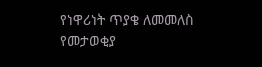የነዋሪነት ጥያቄ ለመመለስ የመታወቂያ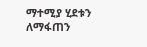ማተሚያ ሂደቱን ለማፋጠን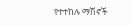የተተከሉ ማሽኖች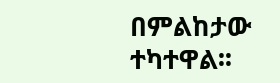በምልከታው ተካተዋል፡፡